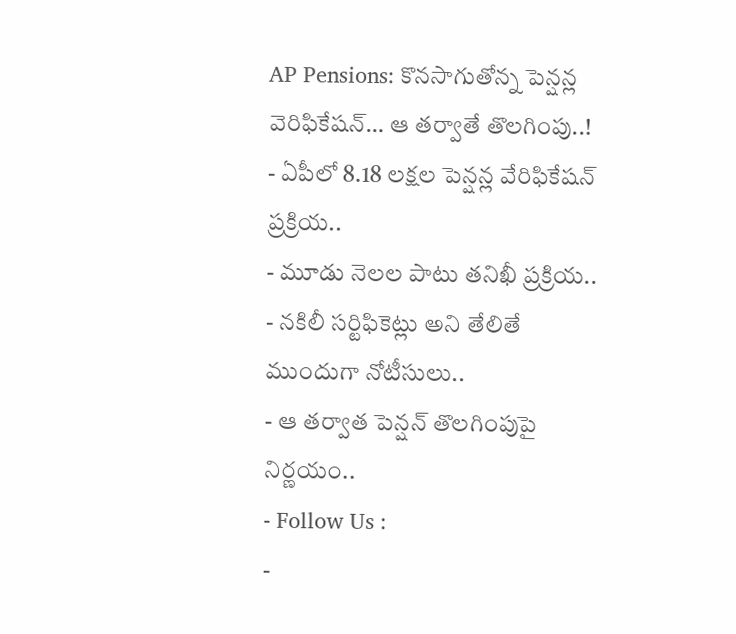AP Pensions: కొనసాగుతోన్న పెన్షన్ల వెరిఫికేషన్… ఆ తర్వాతే తొలగింపు..!
- ఏపీలో 8.18 లక్షల పెన్షన్ల వేరిఫికేషన్ ప్రక్రియ..
- మూడు నెలల పాటు తనిఖీ ప్రక్రియ..
- నకిలీ సర్టిఫికెట్లు అని తేలితే ముందుగా నోటీసులు..
- ఆ తర్వాత పెన్షన్ తొలగింపుపై నిర్ణయం..
- Follow Us :
-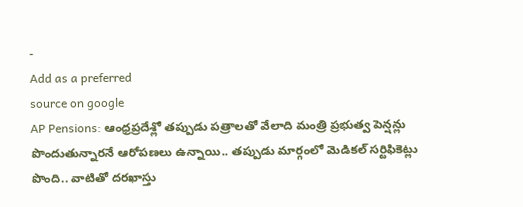-
Add as a preferred
source on google
AP Pensions: ఆంధ్రప్రదేశ్లో తప్పుడు పత్రాలతో వేలాది మంత్రి ప్రభుత్వ పెన్షన్లు పొందుతున్నారనే ఆరోపణలు ఉన్నాయి.. తప్పుడు మార్గంలో మెడికల్ సర్టిఫికెట్లు పొంది.. వాటితో దరఖాస్తు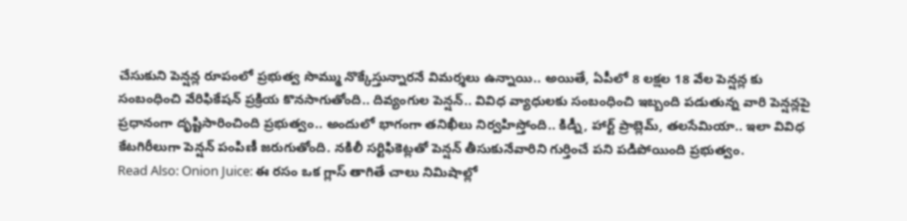చేసుకుని పెన్షన్ల రూపంలో ప్రభుత్వ సొమ్ము నొక్కేస్తున్నారనే విమర్శలు ఉన్నాయి.. అయితే, ఏపీలో 8 లక్షల 18 వేల పెన్షన్ల కు సంబంధించి వేరిఫికేషన్ ప్రక్రియ కొనసాగుతోంది.. దివ్యంగుల పెన్షన్.. వివిధ వ్యాధులకు సంబంధించి ఇబ్బంది పడుతున్న వారి పెన్షన్లపై ప్రధానంగా దృష్టిసారించింది ప్రభుత్వం.. అందులో భాగంగా తనిఖీలు నిర్వహిస్తోంది.. కిడ్నీ, హార్ట్ ప్రాబ్లెమ్, తలసేమియా.. ఇలా వివిధ కేటగిరీలుగా పెన్షన్ పంపిణీ జరుగుతోంది. నకిలీ సర్టిఫికెట్లతో పెన్షన్ తీసుకునేవారిని గుర్తించే పని పడిపోయింది ప్రభుత్వం.
Read Also: Onion Juice: ఈ రసం ఒక గ్లాస్ తాగితే చాలు నిమిషాల్లో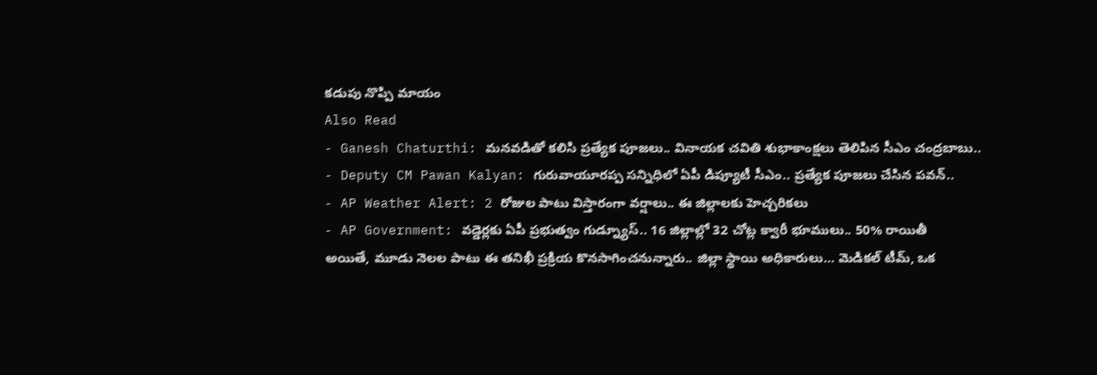కడుపు నొప్పి మాయం
Also Read
- Ganesh Chaturthi: మనవడితో కలిసి ప్రత్యేక పూజలు.. వినాయక చవితి శుభాకాంక్షలు తెలిపిన సీఎం చంద్రబాబు..
- Deputy CM Pawan Kalyan: గురువాయూరప్ప సన్నిధిలో ఏపీ డిప్యూటీ సీఎం.. ప్రత్యేక పూజలు చేసిన పవన్..
- AP Weather Alert: 2 రోజుల పాటు విస్తారంగా వర్షాలు.. ఈ జిల్లాలకు హెచ్చరికలు
- AP Government: వడ్డెర్లకు ఏపీ ప్రభుత్వం గుడ్న్యూస్.. 16 జిల్లాల్లో 32 చోట్ల క్వారీ భూములు.. 50% రాయితీ
అయితే, మూడు నెలల పాటు ఈ తనిఖీ ప్రక్రియ కొనసాగించనున్నారు.. జిల్లా స్థాయి అధికారులు… మెడికల్ టీమ్, ఒక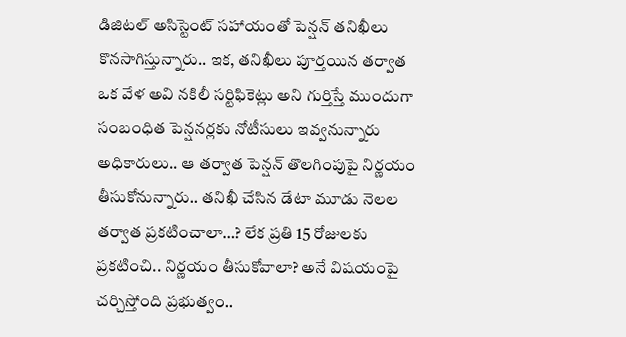డిజిటల్ అసిస్టెంట్ సహాయంతో పెన్షన్ తనిఖీలు కొనసాగిస్తున్నారు.. ఇక, తనిఖీలు పూర్తయిన తర్వాత ఒక వేళ అవి నకిలీ సర్టిఫికెట్లు అని గుర్తిస్తే ముందుగా సంబంధిత పెన్షనర్లకు నోటీసులు ఇవ్వనున్నారు అధికారులు.. ఆ తర్వాత పెన్షన్ తొలగింపుపై నిర్ణయం తీసుకోనున్నారు.. తనిఖీ చేసిన డేటా మూడు నెలల తర్వాత ప్రకటించాలా…? లేక ప్రతి 15 రోజులకు ప్రకటించి.. నిర్ణయం తీసుకోవాలా? అనే విషయంపై చర్చిస్తోంది ప్రభుత్వం..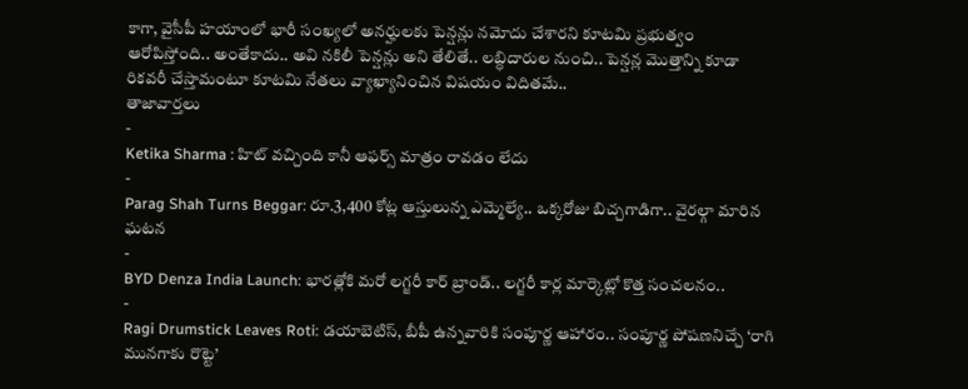కాగా, వైసీపీ హయాంలో భారీ సంఖ్యలో అనర్హులకు పెన్షన్లు నమోదు చేశారని కూటమి ప్రభుత్వం ఆరోపిస్తోంది.. అంతేకాదు.. అవి నకిలీ పెన్షన్లు అని తేలితే.. లబ్ధిదారుల నుంచి.. పెన్షన్ల మొత్తాన్ని కూడా రికవరీ చేస్తామంటూ కూటమి నేతలు వ్యాఖ్యానించిన విషయం విదితమే..
తాజావార్తలు
-
Ketika Sharma : హిట్ వచ్చింది కానీ ఆఫర్స్ మాత్రం రావడం లేదు
-
Parag Shah Turns Beggar: రూ.3,400 కోట్ల ఆస్తులున్న ఎమ్మెల్యే.. ఒక్కరోజు బిచ్చగాడిగా.. వైరల్గా మారిన ఘటన
-
BYD Denza India Launch: భారత్లోకి మరో లగ్జరీ కార్ బ్రాండ్.. లగ్జరీ కార్ల మార్కెట్లో కొత్త సంచలనం..
-
Ragi Drumstick Leaves Roti: డయాబెటిస్, బీపీ ఉన్నవారికి సంపూర్ణ ఆహారం.. సంపూర్ణ పోషణనిచ్చే ‘రాగి మునగాకు రొట్టె’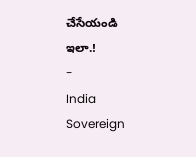చేసేయండి ఇలా.!
-
India Sovereign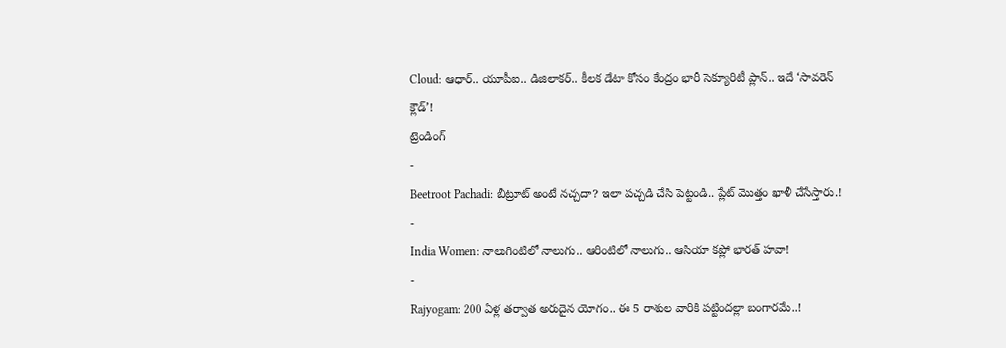Cloud: ఆధార్.. యూపీఐ.. డిజిలాకర్.. కీలక డేటా కోసం కేంద్రం భారీ సెక్యూరిటీ ప్లాన్.. ఇదే ‘సావరెన్ క్లౌడ్’!
ట్రెండింగ్
-
Beetroot Pachadi: బీట్రూట్ అంటే నచ్చదా? ఇలా పచ్చడి చేసి పెట్టండి.. ప్లేట్ మొత్తం ఖాళీ చేసేస్తారు.!
-
India Women: నాలుగింటిలో నాలుగు.. ఆరింటిలో నాలుగు.. ఆసియా కప్లో భారత్ హవా!
-
Rajyogam: 200 ఏళ్ల తర్వాత అరుదైన యోగం.. ఈ 5 రాశుల వారికి పట్టిందల్లా బంగారమే..!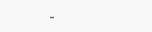-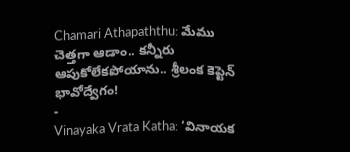Chamari Athapaththu: మేము చెత్తగా ఆడాం.. కన్నీరు ఆపుకోలేకపోయాను.. శ్రీలంక కెప్టెన్ భావోద్వేగం!
-
Vinayaka Vrata Katha: ‘వినాయక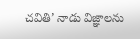చవితి’ నాడు విజ్ఞాలను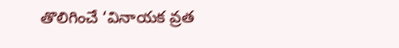తొలిగించే ‘వినాయక వ్రత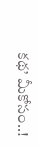కథ’ మీకోసం..!